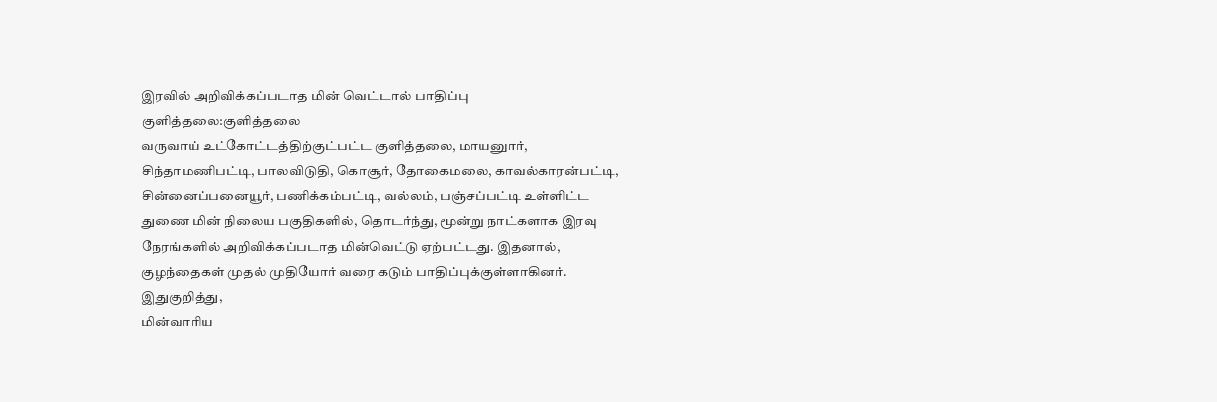இரவில் அறிவிக்கப்படாத மின் வெட்டால் பாதிப்பு
குளித்தலை:குளித்தலை
வருவாய் உட்கோட்டத்திற்குட்பட்ட குளித்தலை, மாயனுார்,
சிந்தாமணிபட்டி, பாலவிடுதி, கொசூர், தோகைமலை, காவல்காரன்பட்டி,
சின்னைப்பனையூர், பணிக்கம்பட்டி, வல்லம், பஞ்சப்பட்டி உள்ளிட்ட
துணை மின் நிலைய பகுதிகளில், தொடர்ந்து, மூன்று நாட்களாக இரவு
நேரங்களில் அறிவிக்கப்படாத மின்வெட்டு ஏற்பட்டது. இதனால்,
குழந்தைகள் முதல் முதியோர் வரை கடும் பாதிப்புக்குள்ளாகினர்.
இதுகுறித்து,
மின்வாரிய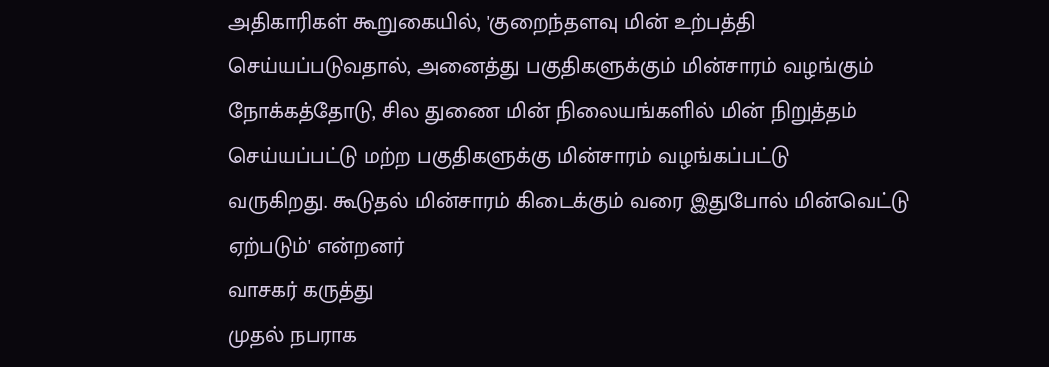அதிகாரிகள் கூறுகையில், 'குறைந்தளவு மின் உற்பத்தி
செய்யப்படுவதால், அனைத்து பகுதிகளுக்கும் மின்சாரம் வழங்கும்
நோக்கத்தோடு, சில துணை மின் நிலையங்களில் மின் நிறுத்தம்
செய்யப்பட்டு மற்ற பகுதிகளுக்கு மின்சாரம் வழங்கப்பட்டு
வருகிறது. கூடுதல் மின்சாரம் கிடைக்கும் வரை இதுபோல் மின்வெட்டு
ஏற்படும்' என்றனர்
வாசகர் கருத்து
முதல் நபராக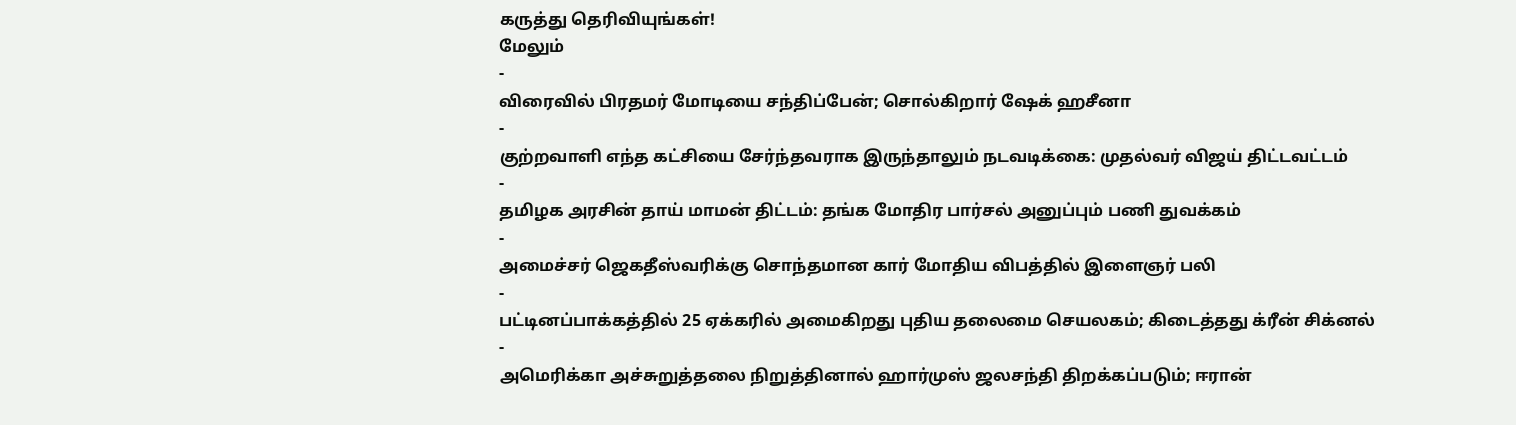கருத்து தெரிவியுங்கள்!
மேலும்
-
விரைவில் பிரதமர் மோடியை சந்திப்பேன்; சொல்கிறார் ஷேக் ஹசீனா
-
குற்றவாளி எந்த கட்சியை சேர்ந்தவராக இருந்தாலும் நடவடிக்கை: முதல்வர் விஜய் திட்டவட்டம்
-
தமிழக அரசின் தாய் மாமன் திட்டம்: தங்க மோதிர பார்சல் அனுப்பும் பணி துவக்கம்
-
அமைச்சர் ஜெகதீஸ்வரிக்கு சொந்தமான கார் மோதிய விபத்தில் இளைஞர் பலி
-
பட்டினப்பாக்கத்தில் 25 ஏக்கரில் அமைகிறது புதிய தலைமை செயலகம்; கிடைத்தது க்ரீன் சிக்னல்
-
அமெரிக்கா அச்சுறுத்தலை நிறுத்தினால் ஹார்முஸ் ஜலசந்தி திறக்கப்படும்; ஈரான்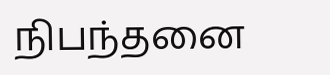நிபந்தனை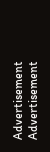Advertisement
Advertisement